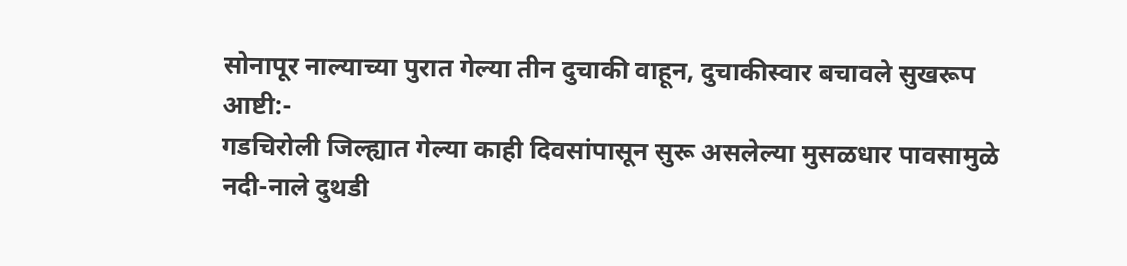सोनापूर नाल्याच्या पुरात गेल्या तीन दुचाकी वाहून, दुचाकीस्वार बचावले सुखरूप
आष्टी:-
गडचिरोली जिल्ह्यात गेल्या काही दिवसांपासून सुरू असलेल्या मुसळधार पावसामुळे नदी-नाले दुथडी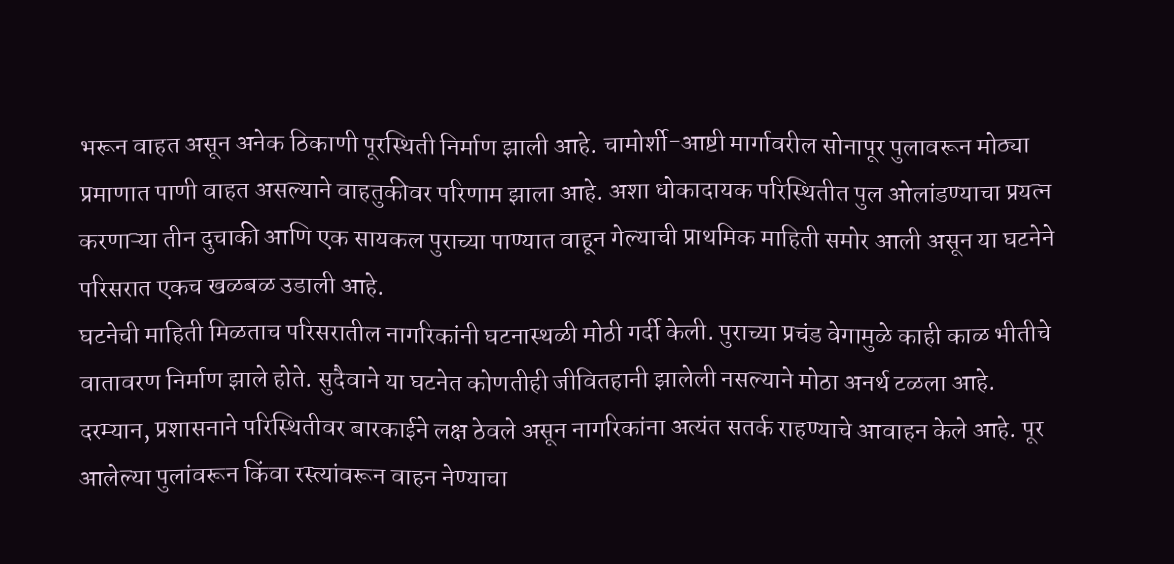भरून वाहत असून अनेक ठिकाणी पूरस्थिती निर्माण झाली आहे. चामोर्शी-आष्टी मार्गावरील सोनापूर पुलावरून मोठ्या प्रमाणात पाणी वाहत असल्याने वाहतुकीवर परिणाम झाला आहे. अशा धोकादायक परिस्थितीत पुल ओलांडण्याचा प्रयत्न करणाऱ्या तीन दुचाकी आणि एक सायकल पुराच्या पाण्यात वाहून गेल्याची प्राथमिक माहिती समोर आली असून या घटनेने परिसरात एकच खळबळ उडाली आहे.
घटनेची माहिती मिळताच परिसरातील नागरिकांनी घटनास्थळी मोठी गर्दी केली. पुराच्या प्रचंड वेगामुळे काही काळ भीतीचे वातावरण निर्माण झाले होते. सुदैवाने या घटनेत कोणतीही जीवितहानी झालेली नसल्याने मोठा अनर्थ टळला आहे.
दरम्यान, प्रशासनाने परिस्थितीवर बारकाईने लक्ष ठेवले असून नागरिकांना अत्यंत सतर्क राहण्याचे आवाहन केले आहे. पूर आलेल्या पुलांवरून किंवा रस्त्यांवरून वाहन नेण्याचा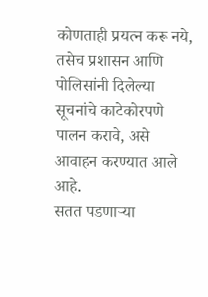कोणताही प्रयत्न करू नये, तसेच प्रशासन आणि पोलिसांनी दिलेल्या सूचनांचे काटेकोरपणे पालन करावे, असे आवाहन करण्यात आले आहे.
सतत पडणाऱ्या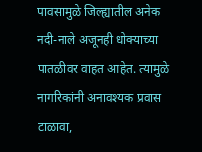पावसामुळे जिल्ह्यातील अनेक नदी-नाले अजूनही धोक्याच्या पातळीवर वाहत आहेत. त्यामुळे नागरिकांनी अनावश्यक प्रवास टाळावा,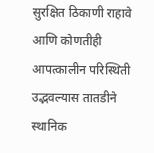सुरक्षित ठिकाणी राहावे आणि कोणतीही आपत्कालीन परिस्थिती उद्भवल्यास तातडीने स्थानिक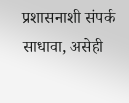प्रशासनाशी संपर्क साधावा, असेही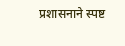प्रशासनाने स्पष्ट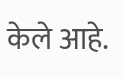केले आहे.